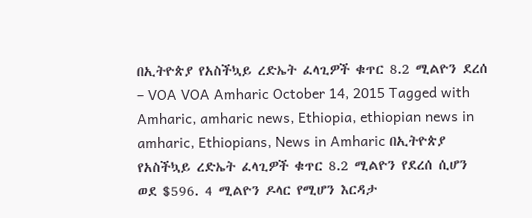በኢትዮጵያ የአስችኳይ ረድኤት ፈላጊዎች ቁጥር 8.2 ሚልዮን ደረሰ – VOA VOA Amharic October 14, 2015 Tagged with Amharic, amharic news, Ethiopia, ethiopian news in amharic, Ethiopians, News in Amharic በኢትዮጵያ የአስችኳይ ረድኤት ፈላጊዎች ቁጥር 8.2 ሚልዮን የደረሰ ሲሆን ወደ $596. 4 ሚልዮን ዶላር የሚሆን እርዳታ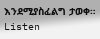እንደሚያስፈልግ ታወቀ። Listen